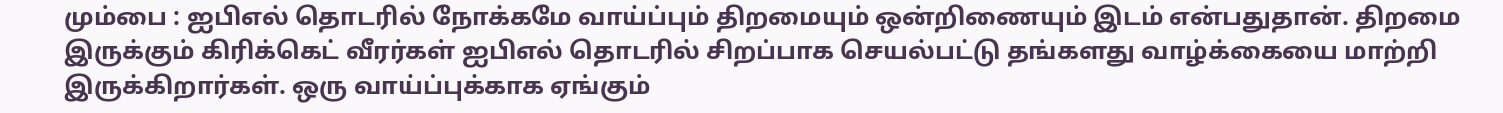மும்பை : ஐபிஎல் தொடரில் நோக்கமே வாய்ப்பும் திறமையும் ஒன்றிணையும் இடம் என்பதுதான். திறமை இருக்கும் கிரிக்கெட் வீரர்கள் ஐபிஎல் தொடரில் சிறப்பாக செயல்பட்டு தங்களது வாழ்க்கையை மாற்றி இருக்கிறார்கள். ஒரு வாய்ப்புக்காக ஏங்கும்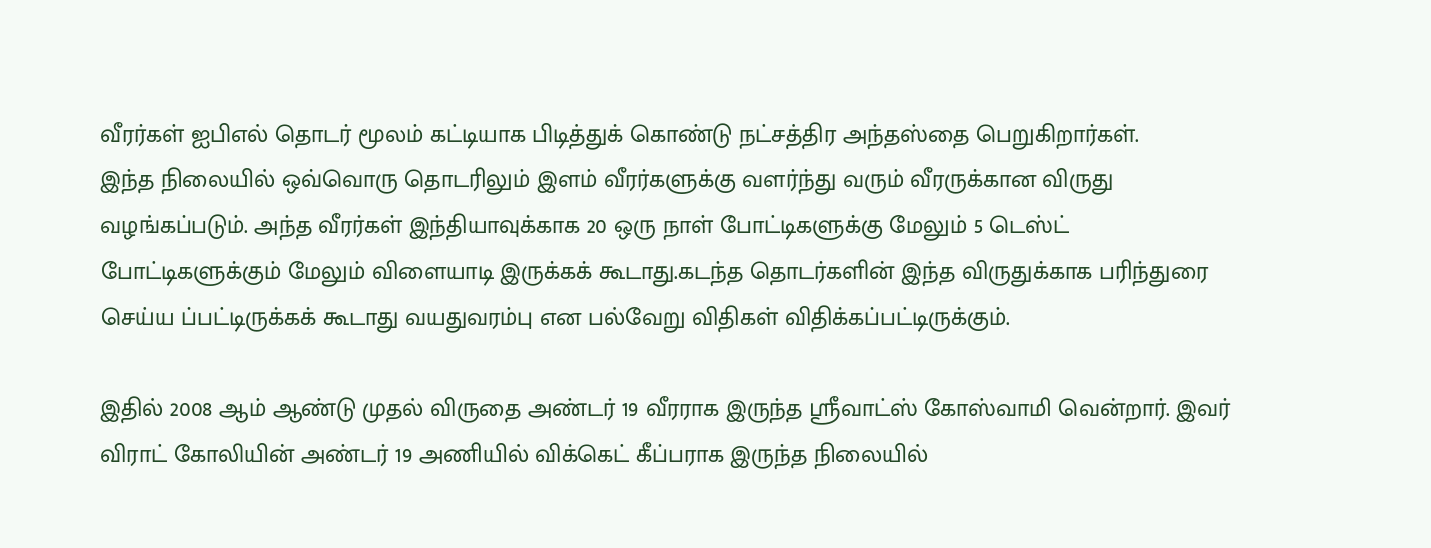வீரர்கள் ஐபிஎல் தொடர் மூலம் கட்டியாக பிடித்துக் கொண்டு நட்சத்திர அந்தஸ்தை பெறுகிறார்கள்.
இந்த நிலையில் ஒவ்வொரு தொடரிலும் இளம் வீரர்களுக்கு வளர்ந்து வரும் வீரருக்கான விருது வழங்கப்படும். அந்த வீரர்கள் இந்தியாவுக்காக 20 ஒரு நாள் போட்டிகளுக்கு மேலும் 5 டெஸ்ட் போட்டிகளுக்கும் மேலும் விளையாடி இருக்கக் கூடாது.கடந்த தொடர்களின் இந்த விருதுக்காக பரிந்துரை செய்ய ப்பட்டிருக்கக் கூடாது வயதுவரம்பு என பல்வேறு விதிகள் விதிக்கப்பட்டிருக்கும்.

இதில் 2008 ஆம் ஆண்டு முதல் விருதை அண்டர் 19 வீரராக இருந்த ஸ்ரீவாட்ஸ் கோஸ்வாமி வென்றார். இவர் விராட் கோலியின் அண்டர் 19 அணியில் விக்கெட் கீப்பராக இருந்த நிலையில்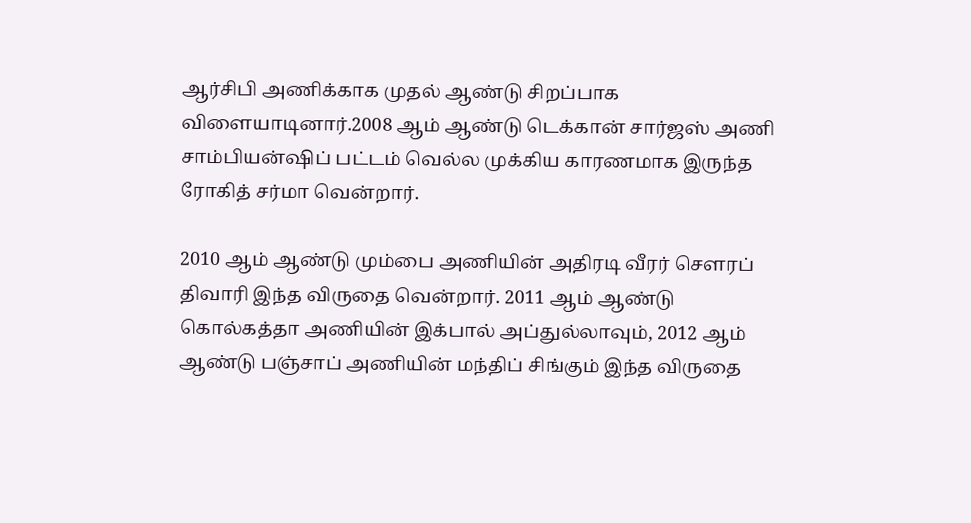ஆர்சிபி அணிக்காக முதல் ஆண்டு சிறப்பாக விளையாடினார்.2008 ஆம் ஆண்டு டெக்கான் சார்ஜஸ் அணி சாம்பியன்ஷிப் பட்டம் வெல்ல முக்கிய காரணமாக இருந்த ரோகித் சர்மா வென்றார்.

2010 ஆம் ஆண்டு மும்பை அணியின் அதிரடி வீரர் சௌரப் திவாரி இந்த விருதை வென்றார். 2011 ஆம் ஆண்டு கொல்கத்தா அணியின் இக்பால் அப்துல்லாவும், 2012 ஆம் ஆண்டு பஞ்சாப் அணியின் மந்திப் சிங்கும் இந்த விருதை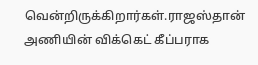வென்றிருக்கிறார்கள்.ராஜஸ்தான் அணியின் விக்கெட் கீப்பராக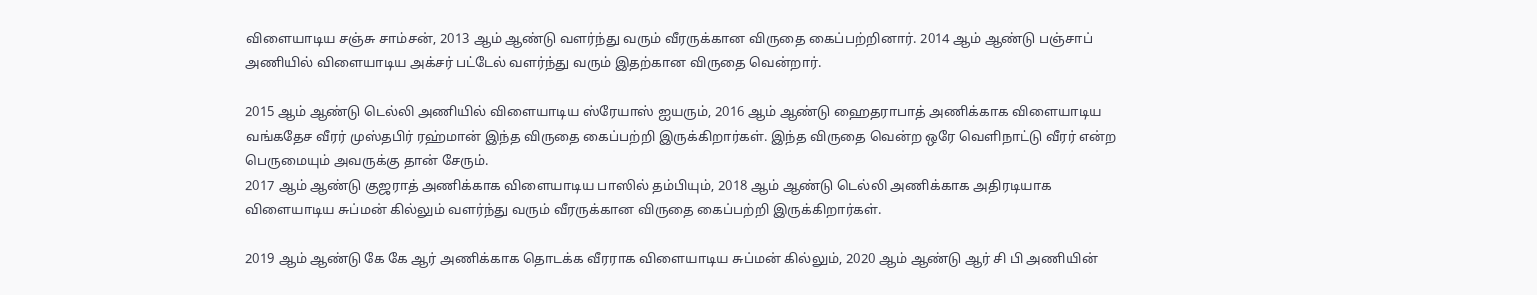விளையாடிய சஞ்சு சாம்சன், 2013 ஆம் ஆண்டு வளர்ந்து வரும் வீரருக்கான விருதை கைப்பற்றினார். 2014 ஆம் ஆண்டு பஞ்சாப் அணியில் விளையாடிய அக்சர் பட்டேல் வளர்ந்து வரும் இதற்கான விருதை வென்றார்.

2015 ஆம் ஆண்டு டெல்லி அணியில் விளையாடிய ஸ்ரேயாஸ் ஐயரும், 2016 ஆம் ஆண்டு ஹைதராபாத் அணிக்காக விளையாடிய வங்கதேச வீரர் முஸ்தபிர் ரஹ்மான் இந்த விருதை கைப்பற்றி இருக்கிறார்கள். இந்த விருதை வென்ற ஒரே வெளிநாட்டு வீரர் என்ற பெருமையும் அவருக்கு தான் சேரும்.
2017 ஆம் ஆண்டு குஜராத் அணிக்காக விளையாடிய பாஸில் தம்பியும், 2018 ஆம் ஆண்டு டெல்லி அணிக்காக அதிரடியாக விளையாடிய சுப்மன் கில்லும் வளர்ந்து வரும் வீரருக்கான விருதை கைப்பற்றி இருக்கிறார்கள்.

2019 ஆம் ஆண்டு கே கே ஆர் அணிக்காக தொடக்க வீரராக விளையாடிய சுப்மன் கில்லும், 2020 ஆம் ஆண்டு ஆர் சி பி அணியின்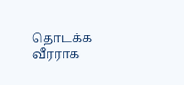தொடக்க வீரராக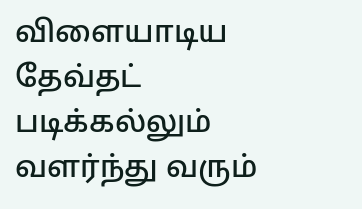விளையாடிய தேவ்தட் படிக்கல்லும் வளர்ந்து வரும்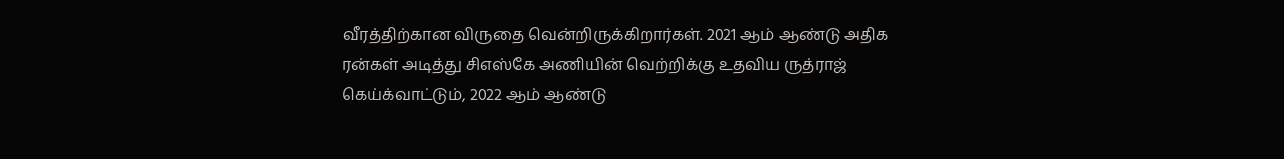வீரத்திற்கான விருதை வென்றிருக்கிறார்கள். 2021 ஆம் ஆண்டு அதிக ரன்கள் அடித்து சிஎஸ்கே அணியின் வெற்றிக்கு உதவிய ருத்ராஜ் கெய்க்வாட்டும், 2022 ஆம் ஆண்டு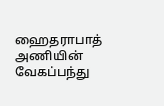ஹைதராபாத் அணியின் வேகப்பந்து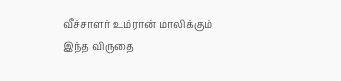வீச்சாளர் உம்ரான் மாலிக்கும் இந்த விருதை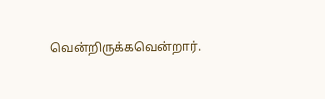வென்றிருக்கவென்றார்.